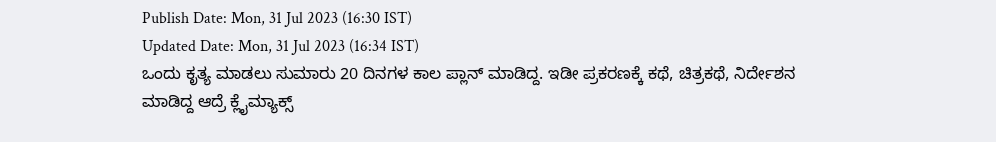Publish Date: Mon, 31 Jul 2023 (16:30 IST)
Updated Date: Mon, 31 Jul 2023 (16:34 IST)
ಒಂದು ಕೃತ್ಯ ಮಾಡಲು ಸುಮಾರು 20 ದಿನಗಳ ಕಾಲ ಪ್ಲಾನ್ ಮಾಡಿದ್ದ. ಇಡೀ ಪ್ರಕರಣಕ್ಕೆ ಕಥೆ, ಚಿತ್ರಕಥೆ, ನಿರ್ದೇಶನ ಮಾಡಿದ್ದ ಆದ್ರೆ ಕ್ಲೈಮ್ಯಾಕ್ಸ್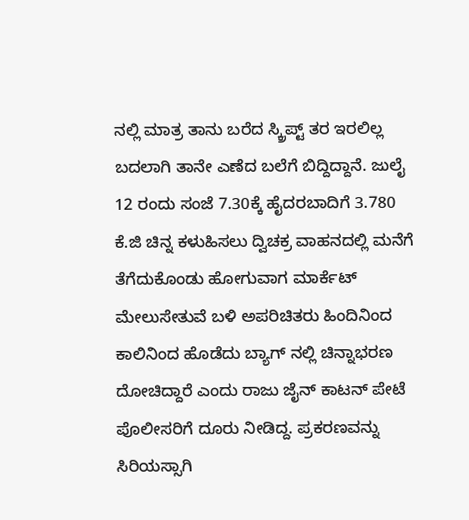ನಲ್ಲಿ ಮಾತ್ರ ತಾನು ಬರೆದ ಸ್ಕ್ರಿಪ್ಟ್ ತರ ಇರಲಿಲ್ಲ ಬದಲಾಗಿ ತಾನೇ ಎಣೆದ ಬಲೆಗೆ ಬಿದ್ದಿದ್ದಾನೆ. ಜುಲೈ 12 ರಂದು ಸಂಜೆ 7.30ಕ್ಕೆ ಹೈದರಬಾದಿಗೆ 3.780 ಕೆ.ಜಿ ಚಿನ್ನ ಕಳುಹಿಸಲು ದ್ವಿಚಕ್ರ ವಾಹನದಲ್ಲಿ ಮನೆಗೆ ತೆಗೆದುಕೊಂಡು ಹೋಗುವಾಗ ಮಾರ್ಕೆಟ್ ಮೇಲುಸೇತುವೆ ಬಳಿ ಅಪರಿಚಿತರು ಹಿಂದಿನಿಂದ ಕಾಲಿನಿಂದ ಹೊಡೆದು ಬ್ಯಾಗ್ ನಲ್ಲಿ ಚಿನ್ನಾಭರಣ ದೋಚಿದ್ದಾರೆ ಎಂದು ರಾಜು ಜೈನ್ ಕಾಟನ್ ಪೇಟೆ ಪೊಲೀಸರಿಗೆ ದೂರು ನೀಡಿದ್ದ. ಪ್ರಕರಣವನ್ನು ಸಿರಿಯಸ್ಸಾಗಿ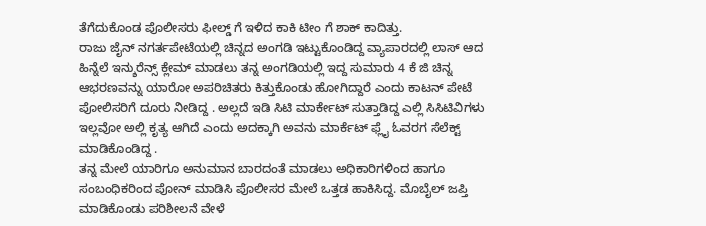ತೆಗೆದುಕೊಂಡ ಪೊಲೀಸರು ಫೀಲ್ಡ್ ಗೆ ಇಳಿದ ಕಾಕಿ ಟೀಂ ಗೆ ಶಾಕ್ ಕಾದಿತ್ತು.
ರಾಜು ಜೈನ್ ನಗರ್ತಪೇಟೆಯಲ್ಲಿ ಚಿನ್ನದ ಅಂಗಡಿ ಇಟ್ಟುಕೊಂಡಿದ್ದ ವ್ಯಾಪಾರದಲ್ಲಿ ಲಾಸ್ ಆದ ಹಿನ್ನೆಲೆ ಇನ್ಶುರೆನ್ಸ್ ಕ್ಲೇಮ್ ಮಾಡಲು ತನ್ನ ಅಂಗಡಿಯಲ್ಲಿ ಇದ್ದ ಸುಮಾರು 4 ಕೆ ಜಿ ಚಿನ್ನ ಆಭರಣವನ್ನು ಯಾರೋ ಅಪರಿಚಿತರು ಕಿತ್ತುಕೊಂಡು ಹೋಗಿದ್ದಾರೆ ಎಂದು ಕಾಟನ್ ಪೇಟೆ ಪೋಲಿಸರಿಗೆ ದೂರು ನೀಡಿದ್ದ . ಅಲ್ಲದೆ ಇಡಿ ಸಿಟಿ ಮಾರ್ಕೇಟ್ ಸುತ್ತಾಡಿದ್ದ ಎಲ್ಲಿ ಸಿಸಿಟಿವಿಗಳು ಇಲ್ಲವೋ ಅಲ್ಲಿ ಕೃತ್ಯ ಆಗಿದೆ ಎಂದು ಅದಕ್ಕಾಗಿ ಅವನು ಮಾರ್ಕೆಟ್ ಫ್ಲೈ ಓವರಗ ಸೆಲೆಕ್ಟ್ ಮಾಡಿಕೊಂಡಿದ್ದ .
ತನ್ನ ಮೇಲೆ ಯಾರಿಗೂ ಅನುಮಾನ ಬಾರದಂತೆ ಮಾಡಲು ಅಧಿಕಾರಿಗಳಿಂದ ಹಾಗೂ ಸಂಬಂಧಿಕರಿಂದ ಪೋನ್ ಮಾಡಿಸಿ ಪೊಲೀಸರ ಮೇಲೆ ಒತ್ತಡ ಹಾಕಿಸಿದ್ದ. ಮೊಬೈಲ್ ಜಪ್ತಿ ಮಾಡಿಕೊಂಡು ಪರಿಶೀಲನೆ ವೇಳೆ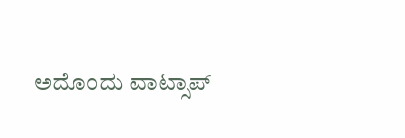ಅದೊಂದು ವಾಟ್ಸಾಪ್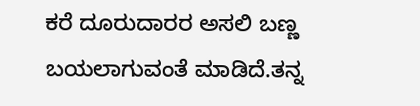ಕರೆ ದೂರುದಾರರ ಅಸಲಿ ಬಣ್ಣ ಬಯಲಾಗುವಂತೆ ಮಾಡಿದೆ.ತನ್ನ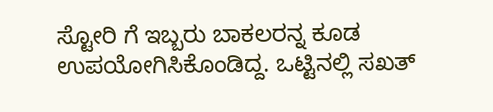ಸ್ಟೋರಿ ಗೆ ಇಬ್ಬರು ಬಾಕಲರನ್ನ ಕೂಡ ಉಪಯೋಗಿಸಿಕೊಂಡಿದ್ದ. ಒಟ್ಟಿನಲ್ಲಿ ಸಖತ್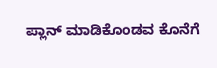ಪ್ಲಾನ್ ಮಾಡಿಕೊಂಡವ ಕೊನೆಗೆ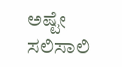ಅಷ್ಟೇ ಸಲಿಸಾಲಿ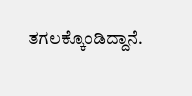ತಗಲಕ್ಕೊಂಡಿದ್ದಾನೆ.